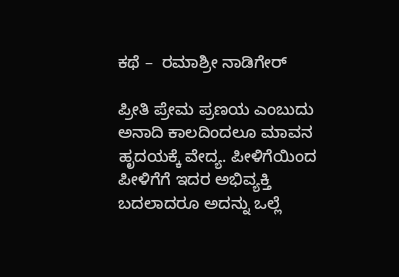ಕಥೆ –  ರಮಾಶ್ರೀ ನಾಡಿಗೇರ್

ಪ್ರೀತಿ ಪ್ರೇಮ ಪ್ರಣಯ ಎಂಬುದು ಅನಾದಿ ಕಾಲದಿಂದಲೂ ಮಾವನ ಹೃದಯಕ್ಕೆ ವೇದ್ಯ. ಪೀಳಿಗೆಯಿಂದ ಪೀಳಿಗೆಗೆ ಇದರ ಅಭಿವ್ಯಕ್ತಿ ಬದಲಾದರೂ ಅದನ್ನು ಒಲ್ಲೆ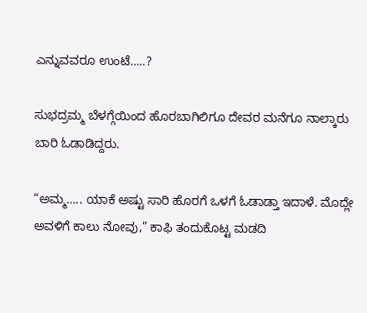ಎನ್ನುವವರೂ ಉಂಟೆ…..?

ಸುಭದ್ರಮ್ಮ ಬೆಳಗ್ಗೆಯಿಂದ ಹೊರಬಾಗಿಲಿಗೂ ದೇವರ ಮನೆಗೂ ನಾಲ್ಕಾರು ಬಾರಿ ಓಡಾಡಿದ್ದರು.

“ಅಮ್ಮ….. ಯಾಕೆ ಅಷ್ಟು ಸಾರಿ ಹೊರಗೆ ಒಳಗೆ ಓಡಾಡ್ತಾ ಇದಾಳೆ. ಮೊದ್ಲೇ ಅವಳಿಗೆ ಕಾಲು ನೋವು,” ಕಾಫಿ ತಂದುಕೊಟ್ಟ ಮಡದಿ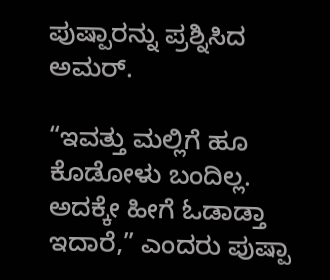ಪುಷ್ಪಾರನ್ನು ಪ್ರಶ್ನಿಸಿದ ಅಮರ್‌.

“ಇವತ್ತು ಮಲ್ಲಿಗೆ ಹೂ ಕೊಡೋಳು ಬಂದಿಲ್ಲ. ಅದಕ್ಕೇ ಹೀಗೆ ಓಡಾಡ್ತಾ ಇದಾರೆ,” ಎಂದರು ಪುಷ್ಪಾ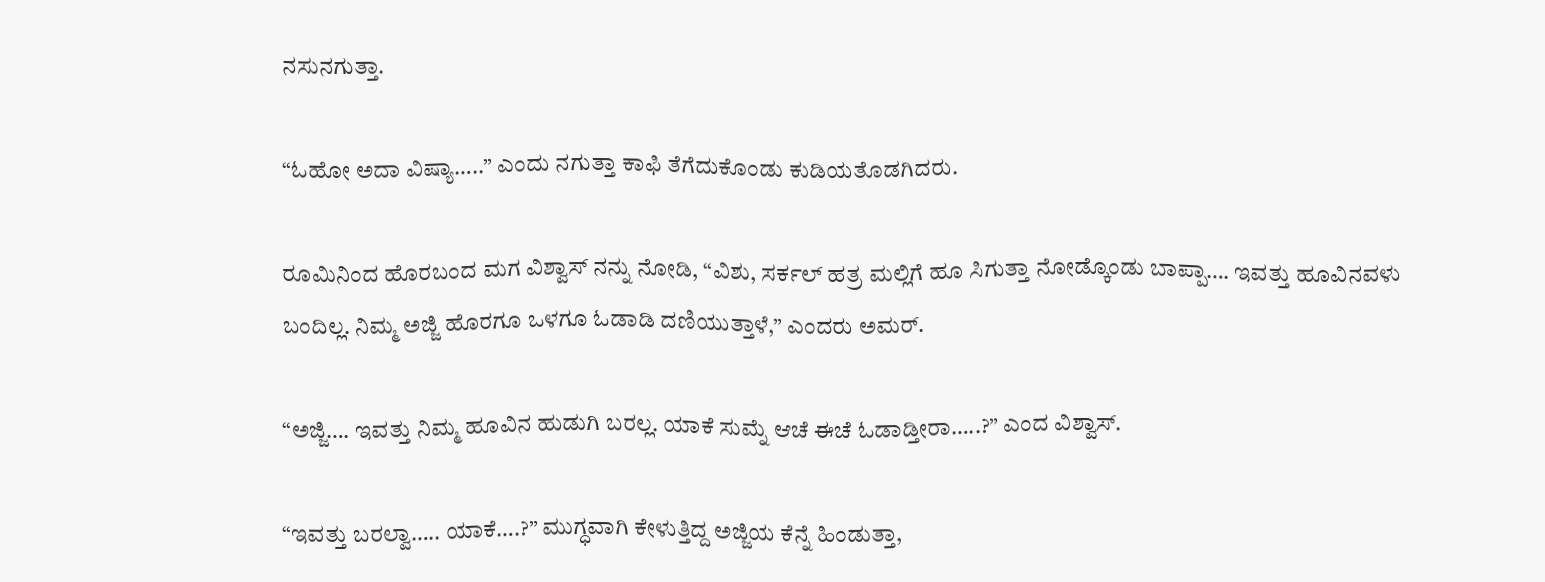ನಸುನಗುತ್ತಾ.

“ಓಹೋ ಅದಾ ವಿಷ್ಯಾ…..” ಎಂದು ನಗುತ್ತಾ ಕಾಫಿ ತೆಗೆದುಕೊಂಡು ಕುಡಿಯತೊಡಗಿದರು.

ರೂಮಿನಿಂದ ಹೊರಬಂದ ಮಗ ವಿಶ್ವಾಸ್‌ ನನ್ನು ನೋಡಿ, “ವಿಶು, ಸರ್ಕಲ್ ಹತ್ರ ಮಲ್ಲಿಗೆ ಹೂ ಸಿಗುತ್ತಾ ನೋಡ್ಕೊಂಡು ಬಾಪ್ಪಾ…. ಇವತ್ತು ಹೂವಿನವಳು ಬಂದಿಲ್ಲ. ನಿಮ್ಮ ಅಜ್ಜಿ ಹೊರಗೂ ಒಳಗೂ ಓಡಾಡಿ ದಣಿಯುತ್ತಾಳೆ,” ಎಂದರು ಅಮರ್‌.

“ಅಜ್ಜಿ…. ಇವತ್ತು ನಿಮ್ಮ ಹೂವಿನ ಹುಡುಗಿ ಬರಲ್ಲ. ಯಾಕೆ ಸುಮ್ನೆ ಆಚೆ ಈಚೆ ಓಡಾಡ್ತೀರಾ…..?” ಎಂದ ವಿಶ್ವಾಸ್‌.

“ಇವತ್ತು ಬರಲ್ವಾ….. ಯಾಕೆ….?” ಮುಗ್ಧವಾಗಿ ಕೇಳುತ್ತಿದ್ದ ಅಜ್ಜಿಯ ಕೆನ್ನೆ ಹಿಂಡುತ್ತಾ,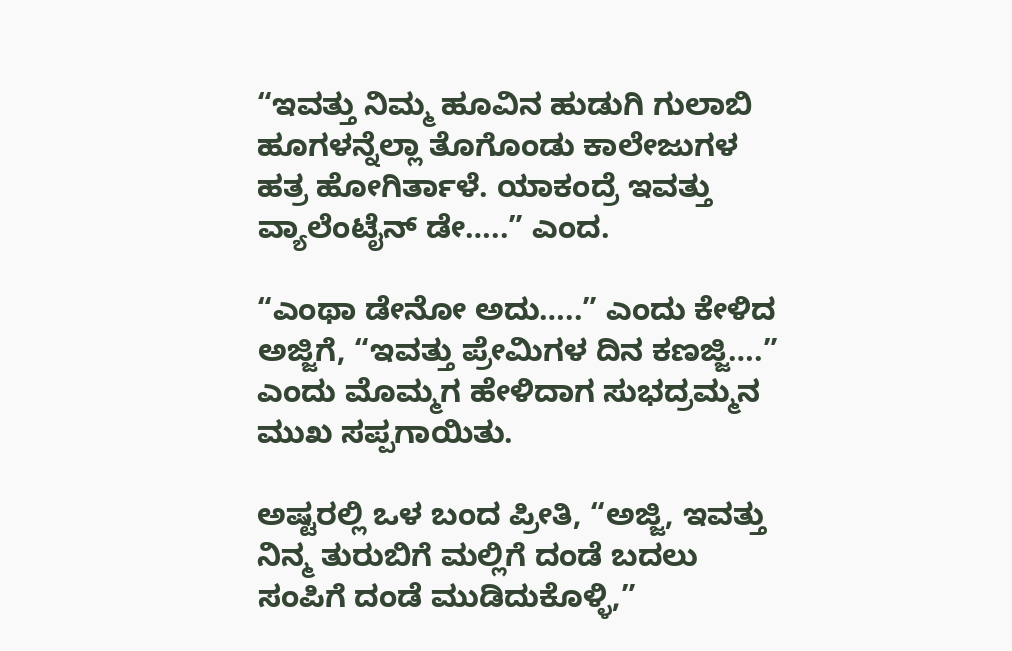“ಇವತ್ತು ನಿಮ್ಮ ಹೂವಿನ ಹುಡುಗಿ ಗುಲಾಬಿ ಹೂಗಳನ್ನೆಲ್ಲಾ ತೊಗೊಂಡು ಕಾಲೇಜುಗಳ ಹತ್ರ ಹೋಗಿರ್ತಾಳೆ. ಯಾಕಂದ್ರೆ ಇವತ್ತು ವ್ಯಾಲೆಂಟೈನ್‌ ಡೇ…..” ಎಂದ.

“ಎಂಥಾ ಡೇನೋ ಅದು…..” ಎಂದು ಕೇಳಿದ ಅಜ್ಜಿಗೆ, “ಇವತ್ತು ಪ್ರೇಮಿಗಳ ದಿನ ಕಣಜ್ಜಿ….” ಎಂದು ಮೊಮ್ಮಗ ಹೇಳಿದಾಗ ಸುಭದ್ರಮ್ಮನ ಮುಖ ಸಪ್ಪಗಾಯಿತು.

ಅಷ್ಟರಲ್ಲಿ ಒಳ ಬಂದ ಪ್ರೀತಿ, “ಅಜ್ಜಿ, ಇವತ್ತು ನಿನ್ಮ ತುರುಬಿಗೆ ಮಲ್ಲಿಗೆ ದಂಡೆ ಬದಲು ಸಂಪಿಗೆ ದಂಡೆ ಮುಡಿದುಕೊಳ್ಳಿ,”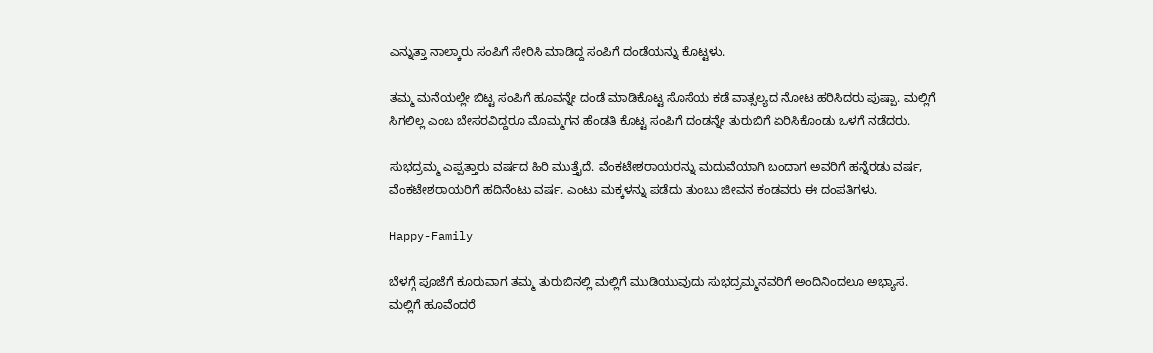ಎನ್ನುತ್ತಾ ನಾಲ್ಕಾರು ಸಂಪಿಗೆ ಸೇರಿಸಿ ಮಾಡಿದ್ದ ಸಂಪಿಗೆ ದಂಡೆಯನ್ನು ಕೊಟ್ಟಳು.

ತಮ್ಮ ಮನೆಯಲ್ಲೇ ಬಿಟ್ಟ ಸಂಪಿಗೆ ಹೂವನ್ನೇ ದಂಡೆ ಮಾಡಿಕೊಟ್ಟ ಸೊಸೆಯ ಕಡೆ ವಾತ್ಸಲ್ಯದ ನೋಟ ಹರಿಸಿದರು ಪುಷ್ಪಾ. ಮಲ್ಲಿಗೆ ಸಿಗಲಿಲ್ಲ ಎಂಬ ಬೇಸರವಿದ್ದರೂ ಮೊಮ್ಮಗನ ಹೆಂಡತಿ ಕೊಟ್ಟ ಸಂಪಿಗೆ ದಂಡನ್ನೇ ತುರುಬಿಗೆ ಏರಿಸಿಕೊಂಡು ಒಳಗೆ ನಡೆದರು.

ಸುಭದ್ರಮ್ಮ ಎಪ್ಪತ್ತಾರು ವರ್ಷದ ಹಿರಿ ಮುತ್ತೈದೆ. ವೆಂಕಟೇಶರಾಯರನ್ನು ಮದುವೆಯಾಗಿ ಬಂದಾಗ ಅವರಿಗೆ ಹನ್ನೆರಡು ವರ್ಷ, ವೆಂಕಟೇಶರಾಯರಿಗೆ ಹದಿನೆಂಟು ವರ್ಷ. ಎಂಟು ಮಕ್ಕಳನ್ನು ಪಡೆದು ತುಂಬು ಜೀವನ ಕಂಡವರು ಈ ದಂಪತಿಗಳು.

Happy-Family

ಬೆಳಗ್ಗೆ ಪೂಜೆಗೆ ಕೂರುವಾಗ ತಮ್ಮ ತುರುಬಿನಲ್ಲಿ ಮಲ್ಲಿಗೆ ಮುಡಿಯುವುದು ಸುಭದ್ರಮ್ಮನವರಿಗೆ ಅಂದಿನಿಂದಲೂ ಅಭ್ಯಾಸ. ಮಲ್ಲಿಗೆ ಹೂವೆಂದರೆ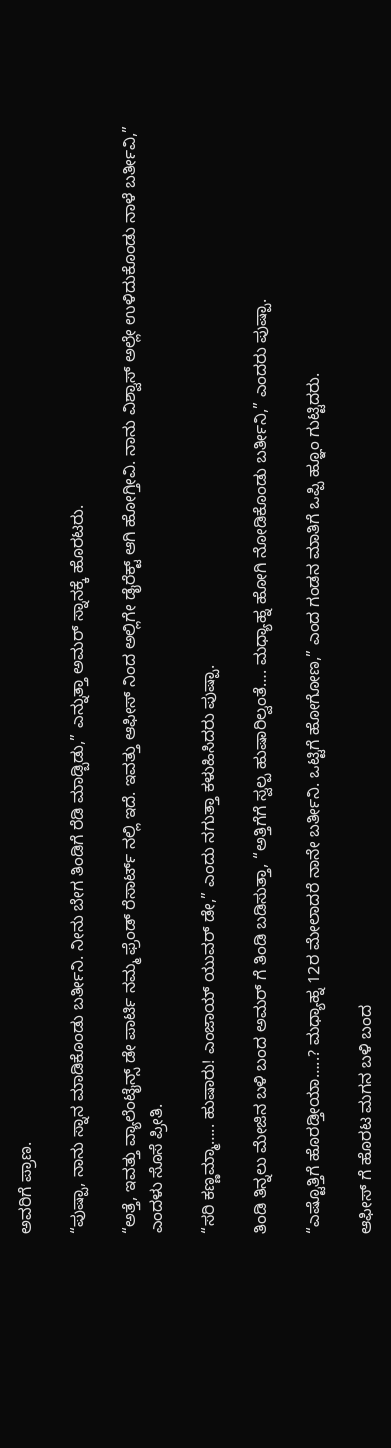ಅವರಿಗೆ ಪ್ರಾಣ.

“ಪುಷ್ಪಾ, ನಾನು ಸ್ನಾನ ಮಾಡಿಕೊಂಡು ಬರ್ತೀನಿ. ನೀನು ಬೇಗ ತಿಂಡಿಗೆ ರೆಡಿ ಮಾಡ್ಬಿಡು,” ಎನ್ನುತ್ತಾ ಅಮರ್‌ ಸ್ನಾನಕ್ಕೆ ಹೊರಟರು.

“ಅತ್ತೆ, ಇವತ್ತು ವ್ಯಾಲೆಂಟೈನ್ಸ್ ಡೇ ಪಾರ್ಟಿ ನಮ್ಮ ಫ್ರೆಂಡ್‌ ರೆಸಾರ್ಟ್‌ ನಲ್ಲಿ ಇದೆ. ಇವತ್ತು ಆಫೀಸ್‌ ನಿಂದ ಅಲ್ಲಿಗೇ ಡೈರೆಕ್ಟ್ ಆಗಿ ಹೋಗ್ತೀವಿ. ನಾನು ವಿಶ್ವಾಸ್‌ ಅಲ್ಲೇ ಉಳಿದುಕೊಂಡು ನಾಳೆ ಬರ್ತೀವಿ,” ಎಂದಳು ಸೊಸೆ ಪ್ರೀತಿ.

“ಸರಿ ಕಣ್ಣಮ್ಮಾ….. ಹುಷಾರು! ಎಂಜಾಯ್‌ ಯುವರ್‌ ಡೇ,” ಎಂದು ನಗುತ್ತಾ ಕಳುಹಿಸಿದರು ಪುಷ್ಪಾ.

ತಿಂಡಿ ತಿನ್ನಲು ಮೇಜಿನ ಬಳಿ ಬಂದ ಅಮರ್‌ ಗೆ ತಿಂಡಿ ಬಡಿಸುತ್ತಾ, “ಅತ್ತಿಗೆಗೆ ಸ್ವಲ್ಪ ಹುಷಾರಿಲ್ವಂತೆ…. ಮಧ್ಯಾಹ್ನ ಹೋಗಿ ನೋಡಿಕೊಂಡು ಬರ್ತೀನಿ,” ಎಂದರು ಪುಷ್ಪಾ.

“ಎಷ್ಟೊತ್ತಿಗೆ ಹೊರಡ್ತೀಯಾ…..? ಮಧ್ಯಾಹ್ನ 12ರ ಮೇಲಾದರೆ ನಾನೇ ಬರ್ತೀನಿ. ಒಟ್ಟಿಗೆ ಹೋಗೋಣ,” ಎಂದ ಗಂಡನ ಮಾತಿಗೆ ಒಪ್ಪಿ ಹ್ಞೂಂ ಗುಟ್ಟಿದರು.

ಆಫೀಸ್‌ ಗೆ ಹೊರಟ ಮಗನ ಬಳಿ ಬಂದ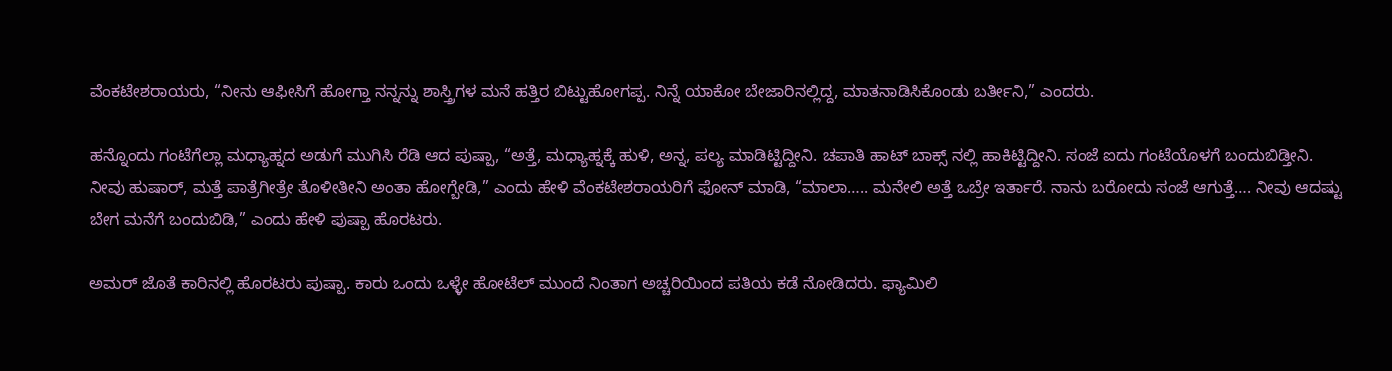ವೆಂಕಟೇಶರಾಯರು, “ನೀನು ಆಫೀಸಿಗೆ ಹೋಗ್ತಾ ನನ್ನನ್ನು ಶಾಸ್ತ್ರಿಗಳ ಮನೆ ಹತ್ತಿರ ಬಿಟ್ಟುಹೋಗಪ್ಪ. ನಿನ್ನೆ ಯಾಕೋ ಬೇಜಾರಿನಲ್ಲಿದ್ದ, ಮಾತನಾಡಿಸಿಕೊಂಡು ಬರ್ತೀನಿ,” ಎಂದರು.

ಹನ್ನೊಂದು ಗಂಟೆಗೆಲ್ಲಾ ಮಧ್ಯಾಹ್ನದ ಅಡುಗೆ ಮುಗಿಸಿ ರೆಡಿ ಆದ ಪುಷ್ಪಾ, “ಅತ್ತೆ, ಮಧ್ಯಾಹ್ನಕ್ಕೆ ಹುಳಿ, ಅನ್ನ, ಪಲ್ಯ ಮಾಡಿಟ್ಟಿದ್ದೀನಿ. ಚಪಾತಿ ಹಾಟ್‌ ಬಾಕ್ಸ್ ನಲ್ಲಿ ಹಾಕಿಟ್ಟಿದ್ದೀನಿ. ಸಂಜೆ ಐದು ಗಂಟೆಯೊಳಗೆ ಬಂದುಬಿಡ್ತೀನಿ. ನೀವು ಹುಷಾರ್‌, ಮತ್ತೆ ಪಾತ್ರೆಗೀತ್ರೇ ತೊಳೀತೀನಿ ಅಂತಾ ಹೋಗ್ಬೇಡಿ,” ಎಂದು ಹೇಳಿ ವೆಂಕಟೇಶರಾಯರಿಗೆ ಫೋನ್‌ ಮಾಡಿ, “ಮಾಲಾ….. ಮನೇಲಿ ಅತ್ತೆ ಒಬ್ರೇ ಇರ್ತಾರೆ. ನಾನು ಬರೋದು ಸಂಜೆ ಆಗುತ್ತೆ…. ನೀವು ಆದಷ್ಟು ಬೇಗ ಮನೆಗೆ ಬಂದುಬಿಡಿ,” ಎಂದು ಹೇಳಿ ಪುಷ್ಪಾ ಹೊರಟರು.

ಅಮರ್‌ ಜೊತೆ ಕಾರಿನಲ್ಲಿ ಹೊರಟರು ಪುಷ್ಪಾ. ಕಾರು ಒಂದು ಒಳ್ಳೇ ಹೋಟೆಲ್ ‌ಮುಂದೆ ನಿಂತಾಗ ಅಚ್ಚರಿಯಿಂದ ಪತಿಯ ಕಡೆ ನೋಡಿದರು. ಫ್ಯಾಮಿಲಿ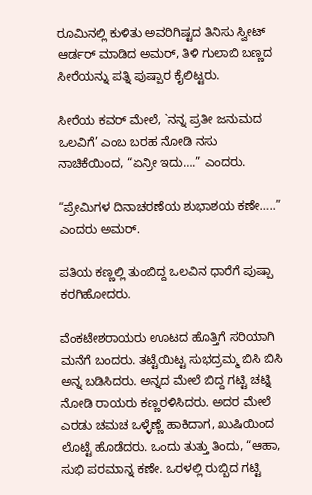ರೂಮಿನಲ್ಲಿ ಕುಳಿತು ಅವರಿಗಿಷ್ಟದ ತಿನಿಸು ಸ್ವೀಟ್‌ ಆರ್ಡರ್‌ ಮಾಡಿದ ಅಮರ್‌, ತಿಳಿ ಗುಲಾಬಿ ಬಣ್ಣದ ಸೀರೆಯನ್ನು ಪತ್ನಿ ಪುಷ್ಪಾರ ಕೈಲಿಟ್ಟರು.

ಸೀರೆಯ ಕವರ್‌ ಮೇಲೆ, `ನನ್ನ ಪ್ರತೀ ಜನುಮದ ಒಲವಿಗೆ’ ಎಂಬ ಬರಹ ನೋಡಿ ನಸು ನಾಚಿಕೆಯಿಂದ, “ಏನ್ರೀ ಇದು….” ಎಂದರು.

“ಪ್ರೇಮಿಗಳ ದಿನಾಚರಣೆಯ ಶುಭಾಶಯ ಕಣೇ…..” ಎಂದರು ಅಮರ್‌.

ಪತಿಯ ಕಣ್ಣಲ್ಲಿ ತುಂಬಿದ್ದ ಒಲವಿನ ಧಾರೆಗೆ ಪುಷ್ಪಾ ಕರಗಿಹೋದರು.

ವೆಂಕಟೇಶರಾಯರು ಊಟದ ಹೊತ್ತಿಗೆ ಸರಿಯಾಗಿ ಮನೆಗೆ ಬಂದರು. ತಟ್ಟೆಯಿಟ್ಟ ಸುಭದ್ರಮ್ಮ ಬಿಸಿ ಬಿಸಿ ಅನ್ನ ಬಡಿಸಿದರು. ಅನ್ನದ ಮೇಲೆ ಬಿದ್ದ ಗಟ್ಟಿ ಚಟ್ನಿ ನೋಡಿ ರಾಯರು ಕಣ್ಣರಳಿಸಿದರು. ಅದರ ಮೇಲೆ ಎರಡು ಚಮಚ ಒಳ್ಳೆಣ್ಣೆ ಹಾಕಿದಾಗ, ಖುಷಿಯಿಂದ ಲೊಟ್ಟೆ ಹೊಡೆದರು. ಒಂದು ತುತ್ತು ತಿಂದು, “ಆಹಾ, ಸುಭಿ ಪರಮಾನ್ನ ಕಣೇ. ಒರಳಲ್ಲಿ ರುಬ್ಬಿದ ಗಟ್ಟಿ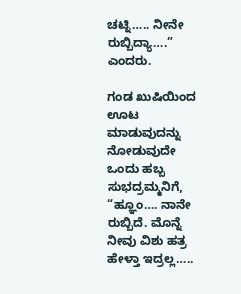ಚಟ್ನಿ….. ನೀನೇ ರುಬ್ಬಿದ್ಯಾ….” ಎಂದರು.

ಗಂಡ ಖುಷಿಯಿಂದ ಊಟ ಮಾಡುವುದನ್ನು ನೋಡುವುದೇ ಒಂದು ಹಬ್ಬ ಸುಭದ್ರಮ್ಮನಿಗೆ, “ಹ್ಞೂಂ…. ನಾನೇ ರುಬ್ಬಿದೆ. ಮೊನ್ನೆ ನೀವು ವಿಶು ಹತ್ರ ಹೇಳ್ತಾ ಇದ್ರಲ್ಲ…..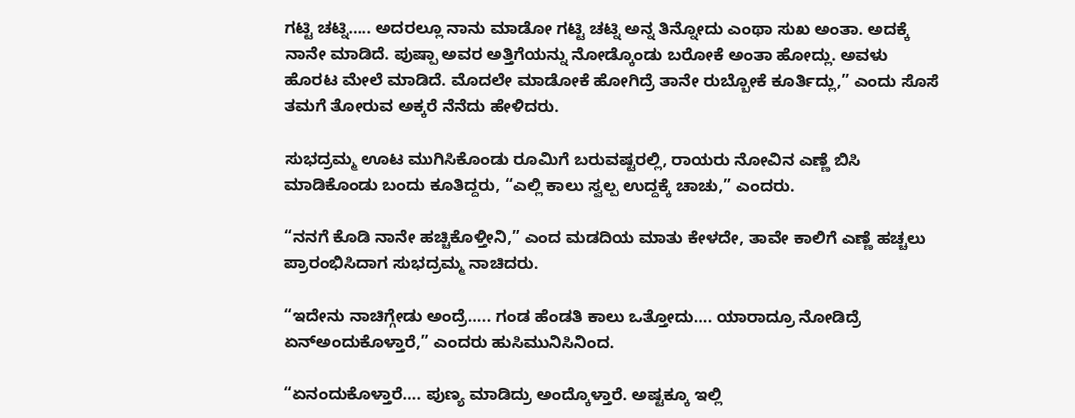ಗಟ್ಟಿ ಚಟ್ನಿ….. ಅದರಲ್ಲೂ ನಾನು ಮಾಡೋ ಗಟ್ಟಿ ಚಟ್ನಿ ಅನ್ನ ತಿನ್ನೋದು ಎಂಥಾ ಸುಖ ಅಂತಾ. ಅದಕ್ಕೆ ನಾನೇ ಮಾಡಿದೆ. ಪುಷ್ಪಾ ಅವರ ಅತ್ತಿಗೆಯನ್ನು ನೋಡ್ಕೊಂಡು ಬರೋಕೆ ಅಂತಾ ಹೋದ್ಲು. ಅವಳು ಹೊರಟ ಮೇಲೆ ಮಾಡಿದೆ. ಮೊದಲೇ ಮಾಡೋಕೆ ಹೋಗಿದ್ರೆ ತಾನೇ ರುಬ್ಬೋಕೆ ಕೂರ್ತಿದ್ಲು,” ಎಂದು ಸೊಸೆ ತಮಗೆ ತೋರುವ ಅಕ್ಕರೆ ನೆನೆದು ಹೇಳಿದರು.

ಸುಭದ್ರಮ್ಮ ಊಟ ಮುಗಿಸಿಕೊಂಡು ರೂಮಿಗೆ ಬರುವಷ್ಟರಲ್ಲಿ, ರಾಯರು ನೋವಿನ ಎಣ್ಣೆ ಬಿಸಿ ಮಾಡಿಕೊಂಡು ಬಂದು ಕೂತಿದ್ದರು, “ಎಲ್ಲಿ ಕಾಲು ಸ್ವಲ್ಪ ಉದ್ದಕ್ಕೆ ಚಾಚು,” ಎಂದರು.

“ನನಗೆ ಕೊಡಿ ನಾನೇ ಹಚ್ಚಿಕೊಳ್ತೀನಿ,” ಎಂದ ಮಡದಿಯ ಮಾತು ಕೇಳದೇ, ತಾವೇ ಕಾಲಿಗೆ ಎಣ್ಣೆ ಹಚ್ಚಲು ಪ್ರಾರಂಭಿಸಿದಾಗ ಸುಭದ್ರಮ್ಮ ನಾಚಿದರು.

“ಇದೇನು ನಾಚಿಗ್ಗೇಡು ಅಂದ್ರೆ….. ಗಂಡ ಹೆಂಡತಿ ಕಾಲು ಒತ್ತೋದು…. ಯಾರಾದ್ರೂ ನೋಡಿದ್ರೆ ಏನ್‌ಅಂದುಕೊಳ್ತಾರೆ,” ಎಂದರು ಹುಸಿಮುನಿಸಿನಿಂದ.

“ಏನಂದುಕೊಳ್ತಾರೆ…. ಪುಣ್ಯ ಮಾಡಿದ್ರು ಅಂದ್ಕೊಳ್ತಾರೆ. ಅಷ್ಟಕ್ಕೂ ಇಲ್ಲಿ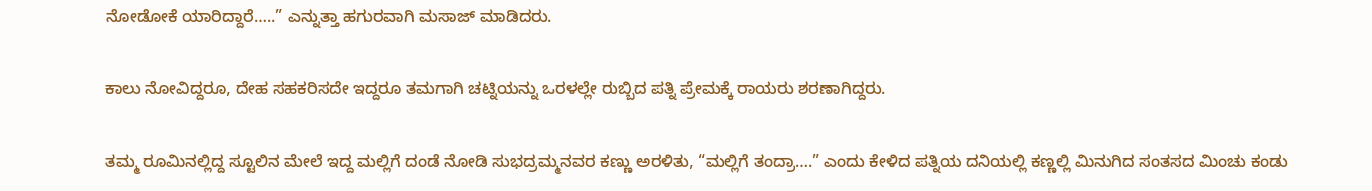ನೋಡೋಕೆ ಯಾರಿದ್ದಾರೆ…..” ಎನ್ನುತ್ತಾ ಹಗುರವಾಗಿ ಮಸಾಜ್‌ ಮಾಡಿದರು.

ಕಾಲು ನೋವಿದ್ದರೂ, ದೇಹ ಸಹಕರಿಸದೇ ಇದ್ದರೂ ತಮಗಾಗಿ ಚಟ್ನಿಯನ್ನು ಒರಳಲ್ಲೇ ರುಬ್ಬಿದ ಪತ್ನಿ ಪ್ರೇಮಕ್ಕೆ ರಾಯರು ಶರಣಾಗಿದ್ದರು.

ತಮ್ಮ ರೂಮಿನಲ್ಲಿದ್ದ ಸ್ಟೂಲಿನ ಮೇಲೆ ಇದ್ದ ಮಲ್ಲಿಗೆ ದಂಡೆ ನೋಡಿ ಸುಭದ್ರಮ್ಮನವರ ಕಣ್ಣು ಅರಳಿತು, “ಮಲ್ಲಿಗೆ ತಂದ್ರಾ….” ಎಂದು ಕೇಳಿದ ಪತ್ನಿಯ ದನಿಯಲ್ಲಿ ಕಣ್ಣಲ್ಲಿ ಮಿನುಗಿದ ಸಂತಸದ ಮಿಂಚು ಕಂಡು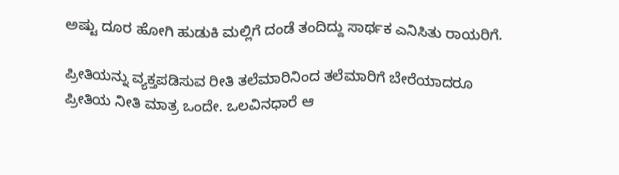ಅಷ್ಟು ದೂರ ಹೋಗಿ ಹುಡುಕಿ ಮಲ್ಲಿಗೆ ದಂಡೆ ತಂದಿದ್ದು ಸಾರ್ಥಕ ಎನಿಸಿತು ರಾಯರಿಗೆ.

ಪ್ರೀತಿಯನ್ನು ವ್ಯಕ್ತಪಡಿಸುವ ರೀತಿ ತಲೆಮಾರಿನಿಂದ ತಲೆಮಾರಿಗೆ ಬೇರೆಯಾದರೂ ಪ್ರೀತಿಯ ನೀತಿ ಮಾತ್ರ ಒಂದೇ. ಒಲವಿನಧಾರೆ ಆ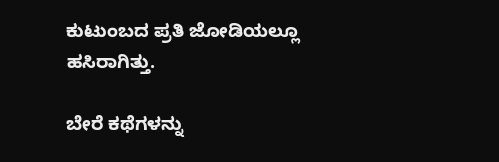ಕುಟುಂಬದ ಪ್ರತಿ ಜೋಡಿಯಲ್ಲೂ ಹಸಿರಾಗಿತ್ತು.

ಬೇರೆ ಕಥೆಗಳನ್ನು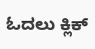ಓದಲು ಕ್ಲಿಕ್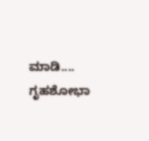ಮಾಡಿ....
ಗೃಹಶೋಭಾ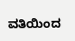ವತಿಯಿಂದ